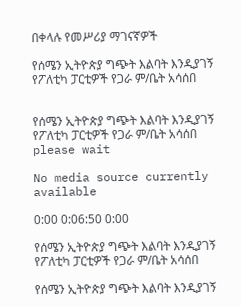በቀላሉ የመሥሪያ ማገናኛዎች

የሰሜን ኢትዮጵያ ግጭት እልባት እንዲያገኝ የፖለቲካ ፓርቲዎች የጋራ ም/ቤት አሳሰበ


የሰሜን ኢትዮጵያ ግጭት እልባት እንዲያገኝ የፖለቲካ ፓርቲዎች የጋራ ም/ቤት አሳሰበ
please wait

No media source currently available

0:00 0:06:50 0:00

የሰሜን ኢትዮጵያ ግጭት እልባት እንዲያገኝ የፖለቲካ ፓርቲዎች የጋራ ም/ቤት አሳሰበ

የሰሜን ኢትዮጵያ ግጭት እልባት እንዲያገኝ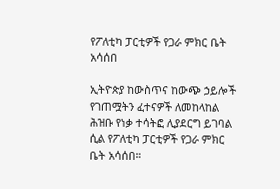የፖለቲካ ፓርቲዎች የጋራ ምክር ቤት አሳሰበ

ኢትዮጵያ ከውስጥና ከውጭ ኃይሎች የገጠሟትን ፈተናዎች ለመከላከል ሕዝቡ የነቃ ተሳትፎ ሊያደርግ ይገባል ሲል የፖለቲካ ፓርቲዎች የጋራ ምክር ቤት አሳሰበ።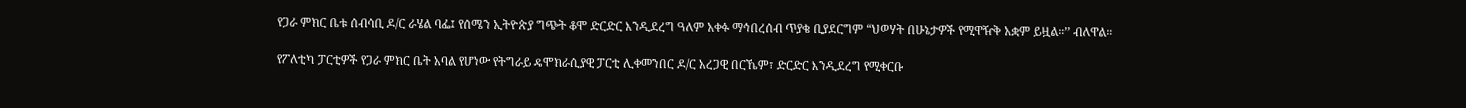የጋራ ምክር ቤቱ ሰብሳቢ ዶ/ር ራሄል ባፌ፤ የሰሜን ኢትዮጵያ ግጭት ቆሞ ድርድር እንዲደረግ ዓለም አቀፉ ማኅበረሰብ ጥያቄ ቢያደርግም “ህወሃት በሁኔታዎች የሚዋዥቅ አቋም ይዟል።’’ ብለዋል።

የፖለቲካ ፓርቲዎች የጋራ ምክር ቤት አባል የሆነው የትግራይ ዴሞክራሲያዊ ፓርቲ ሊቀመንበር ዶ/ር አረጋዊ በርኼም፣ ድርድር እንዲደረግ የሚቀርቡ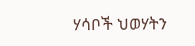ሃሳቦች ህወሃትን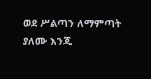ወደ ሥልጣን ለማምጣት ያለሙ እንጂ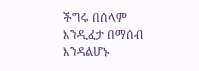ችግሩ በሰላም እንዲፈታ በማሰብ እንዳልሆኑ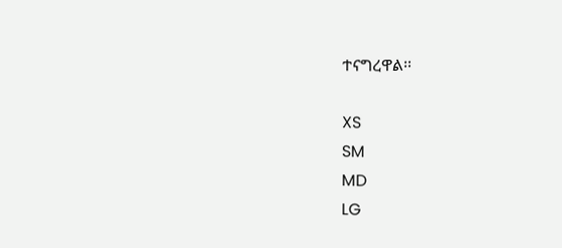ተናግረዋል፡፡

XS
SM
MD
LG